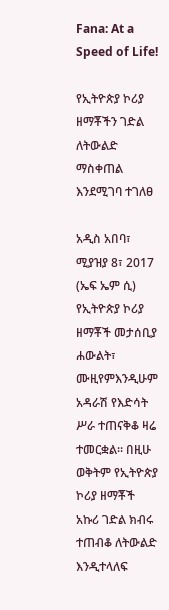Fana: At a Speed of Life!

የኢትዮጵያ ኮሪያ ዘማቾችን ገድል ለትውልድ ማስቀጠል እንደሚገባ ተገለፀ

አዲስ አበባ፣ ሚያዝያ 8፣ 2017 (ኤፍ ኤም ሲ) የኢትዮጵያ ኮሪያ ዘማቾች መታሰቢያ ሐውልት፣ ሙዚየምእንዲሁም አዳራሽ የእድሳት ሥራ ተጠናቅቆ ዛሬ ተመርቋል። በዚሁ ወቅትም የኢትዮጵያ ኮሪያ ዘማቾች አኩሪ ገድል ክብሩ ተጠብቆ ለትውልድ እንዲተላለፍ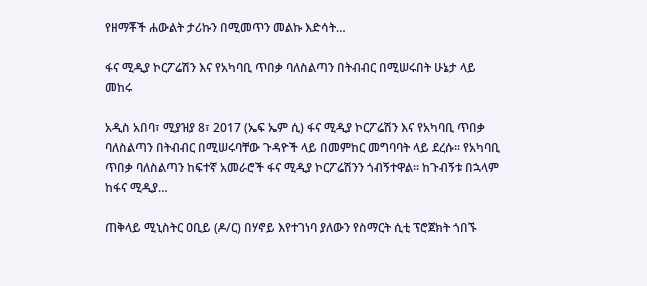የዘማቾች ሐውልት ታሪኩን በሚመጥን መልኩ እድሳት…

ፋና ሚዲያ ኮርፖሬሽን እና የአካባቢ ጥበቃ ባለስልጣን በትብብር በሚሠሩበት ሁኔታ ላይ መከሩ

አዲስ አበባ፣ ሚያዝያ 8፣ 2017 (ኤፍ ኤም ሲ) ፋና ሚዲያ ኮርፖሬሽን እና የአካባቢ ጥበቃ ባለስልጣን በትብብር በሚሠሩባቸው ጉዳዮች ላይ በመምከር መግባባት ላይ ደረሱ፡፡ የአካባቢ ጥበቃ ባለስልጣን ከፍተኛ አመራሮች ፋና ሚዲያ ኮርፖሬሽንን ጎብኝተዋል፡፡ ከጉብኝቱ በኋላም ከፋና ሚዲያ…

ጠቅላይ ሚኒስትር ዐቢይ (ዶ/ር) በሃኖይ እየተገነባ ያለውን የስማርት ሲቲ ፕሮጀክት ጎበኙ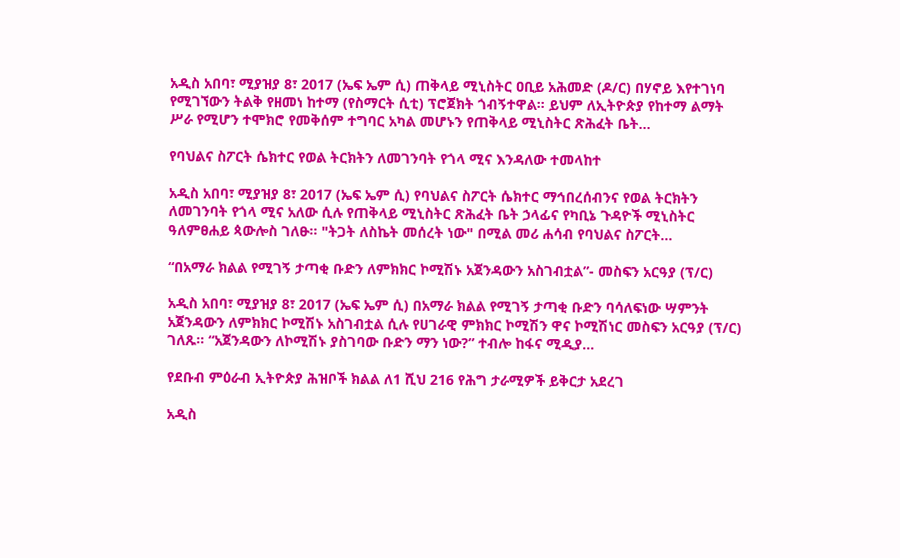አዲስ አበባ፣ ሚያዝያ 8፣ 2017 (ኤፍ ኤም ሲ) ጠቅላይ ሚኒስትር ዐቢይ አሕመድ (ዶ/ር) በሃኖይ እየተገነባ የሚገኘውን ትልቅ የዘመነ ከተማ (የስማርት ሲቲ) ፕሮጀክት ጎብኝተዋል። ይህም ለኢትዮጵያ የከተማ ልማት ሥራ የሚሆን ተሞክሮ የመቅሰም ተግባር አካል መሆኑን የጠቅላይ ሚኒስትር ጽሕፈት ቤት…

የባህልና ስፖርት ሴክተር የወል ትርክትን ለመገንባት የጎላ ሚና እንዳለው ተመላከተ

አዲስ አበባ፣ ሚያዝያ 8፣ 2017 (ኤፍ ኤም ሲ) የባህልና ስፖርት ሴክተር ማኅበረሰብንና የወል ትርክትን ለመገንባት የጎላ ሚና አለው ሲሉ የጠቅላይ ሚኒስትር ጽሕፈት ቤት ኃላፊና የካቢኔ ጉዳዮች ሚኒስትር ዓለምፀሐይ ጳውሎስ ገለፁ፡፡ "ትጋት ለስኬት መሰረት ነው" በሚል መሪ ሐሳብ የባህልና ስፖርት…

“በአማራ ክልል የሚገኝ ታጣቂ ቡድን ለምክክር ኮሚሽኑ አጀንዳውን አስገብቷል”- መስፍን አርዓያ (ፕ/ር)

አዲስ አበባ፣ ሚያዝያ 8፣ 2017 (ኤፍ ኤም ሲ) በአማራ ክልል የሚገኝ ታጣቂ ቡድን ባሳለፍነው ሣምንት አጀንዳውን ለምክክር ኮሚሽኑ አስገብቷል ሲሉ የሀገራዊ ምክክር ኮሚሽን ዋና ኮሚሽነር መስፍን አርዓያ (ፕ/ር) ገለጹ፡፡ “አጀንዳውን ለኮሚሽኑ ያስገባው ቡድን ማን ነው?” ተብሎ ከፋና ሚዲያ…

የደቡብ ምዕራብ ኢትዮጵያ ሕዝቦች ክልል ለ1 ሺህ 216 የሕግ ታራሚዎች ይቅርታ አደረገ

አዲስ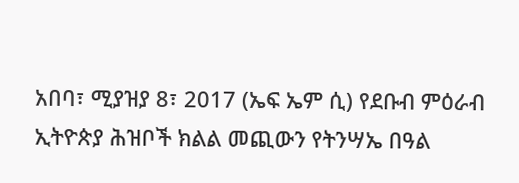አበባ፣ ሚያዝያ 8፣ 2017 (ኤፍ ኤም ሲ) የደቡብ ምዕራብ ኢትዮጵያ ሕዝቦች ክልል መጪውን የትንሣኤ በዓል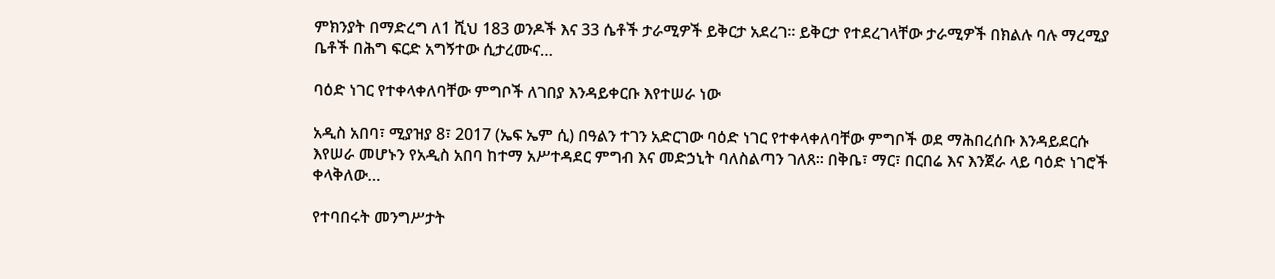ምክንያት በማድረግ ለ1 ሺህ 183 ወንዶች እና 33 ሴቶች ታራሚዎች ይቅርታ አደረገ፡፡ ይቅርታ የተደረገላቸው ታራሚዎች በክልሉ ባሉ ማረሚያ ቤቶች በሕግ ፍርድ አግኝተው ሲታረሙና…

ባዕድ ነገር የተቀላቀለባቸው ምግቦች ለገበያ እንዳይቀርቡ እየተሠራ ነው

አዲስ አበባ፣ ሚያዝያ 8፣ 2017 (ኤፍ ኤም ሲ) በዓልን ተገን አድርገው ባዕድ ነገር የተቀላቀለባቸው ምግቦች ወደ ማሕበረሰቡ እንዳይደርሱ እየሠራ መሆኑን የአዲስ አበባ ከተማ አሥተዳደር ምግብ እና መድኃኒት ባለስልጣን ገለጸ፡፡ በቅቤ፣ ማር፣ በርበሬ እና እንጀራ ላይ ባዕድ ነገሮች ቀላቅለው…

የተባበሩት መንግሥታት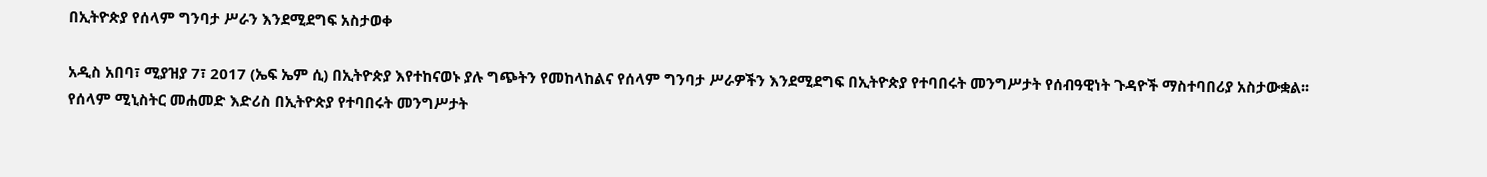በኢትዮጵያ የሰላም ግንባታ ሥራን እንደሚደግፍ አስታወቀ

አዲስ አበባ፣ ሚያዝያ 7፣ 2017 (ኤፍ ኤም ሲ) በኢትዮጵያ እየተከናወኑ ያሉ ግጭትን የመከላከልና የሰላም ግንባታ ሥራዎችን እንደሚደግፍ በኢትዮጵያ የተባበሩት መንግሥታት የሰብዓዊነት ጉዳዮች ማስተባበሪያ አስታውቋል፡፡ የሰላም ሚኒስትር መሐመድ እድሪስ በኢትዮጵያ የተባበሩት መንግሥታት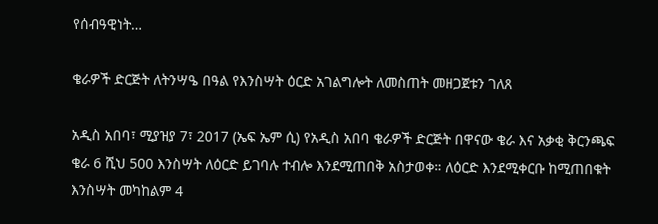የሰብዓዊነት…

ቄራዎች ድርጅት ለትንሣዔ በዓል የእንስሣት ዕርድ አገልግሎት ለመስጠት መዘጋጀቱን ገለጸ

አዲስ አበባ፣ ሚያዝያ 7፣ 2017 (ኤፍ ኤም ሲ) የአዲስ አበባ ቄራዎች ድርጅት በዋናው ቄራ እና አቃቂ ቅርንጫፍ ቄራ 6 ሺህ 500 እንስሣት ለዕርድ ይገባሉ ተብሎ እንደሚጠበቅ አስታወቀ። ለዕርድ እንደሚቀርቡ ከሚጠበቁት እንስሣት መካከልም 4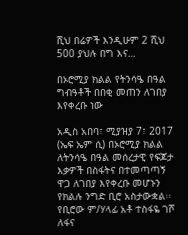ሺህ በሬዎች እንዲሁም 2 ሺህ 500 ያህሉ በግ እና…

በኦሮሚያ ክልል የትንሳዔ በዓል ግብዓቶች በበቂ መጠን ለገበያ እየቀረቡ ነው

አዲስ አበባ፣ ሚያዝያ 7፣ 2017 (ኤፍ ኤም ሲ) በኦሮሚያ ክልል ለትንሳዔ በዓል መሰረታዊ የፍጆታ እቃዎች በስፋትና በተመጣጣኝ ዋጋ ለገበያ እየቀረቡ መሆኑን የክልሉ ንግድ ቢሮ አስታውቋል፡፡ የቢሮው ም/ሃላፊ አቶ ተስፋዬ ገሾ ለፋና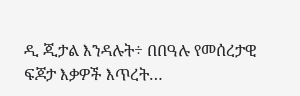ዲ ጂታል እንዳሉት÷ በበዓሉ የመሰረታዊ ፍጆታ እቃዎች እጥረት…